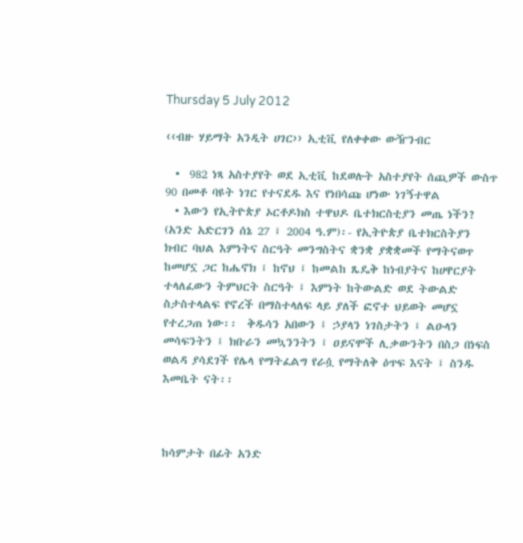Thursday 5 July 2012

‹‹ብዙ ሃይማት አንዲት ሀገር›› ኢቲቪ የለቀቀው ውዥንብር

  •  982 ነጻ አስተያየት ወደ ኢቲቪ ከደወሉት አስተያየት ሰጪዎች ውስጥ 90 በመቶ ባዩት ነገር የተናደዱ እና የነበሳጩ ሆነው ነገኝተዋል
  • እውን የኢትዮጵያ ኦርቶዶክስ ተዋህዶ ቤተክርስቲያን መጤ ነችን?
(አንድ አድርገን ሰኔ 27 ፤ 2004 ዓ.ም)፡- የኢትዮጵያ ቤተክርስትያን ክብር ባህል እምነትና ስርዓት መንግስትና ቋንቋ ያቋቋመች የማትናወጥ ከመሆኗ ጋር ከሔኖክ ፤ ከኖህ ፤ ከመልከ ጼዴቅ ከነብያትና ከሀዋርያት ተላለፈውን ትምህርት ስርዓት ፤ እምነት ከትውልድ ወደ ትውልድ ስታስተላልፍ የኖረች በማስተላለፍ ላይ ያለች ፎኖተ ህይወት መሆኗ የተረጋጠ ነው፡፡  ቅዱሳን አበውን ፤ ኃያላን ነገስታትን ፤ ልዑላን መሳፍንትን ፤ ክቡራን መኳንንትን ፤ ዐይናሞች ሊቃውንትን በስጋ በነፍስ ወልዳ ያሳደገች የሌላ የማትፈልግ የራሷ የማትለቅ ዕጥፍ እናት ፤ ስንዱ እመቤት ናት፡፡



ከሳምታት በፊት አንድ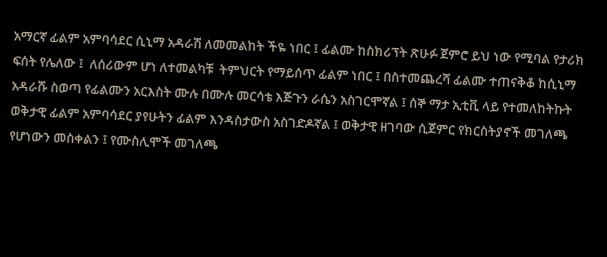አማርኛ ፊልም አምባሳደር ሲኒማ አዳራሽ ለመመልከት ችዬ ነበር ፤ ፊልሙ ከስክሪፕት ጽሁፉ ጀምሮ ይህ ነው የሚባል የታሪክ ፍሰት የሌለው ፤  ለሰሪውም ሆነ ለተመልካቹ  ትምህርት የማይሰጥ ፊልም ነበር ፤ በስተመጨረሻ ፊልሙ ተጠናቅቆ ከሲኒማ አዳራሹ ስወጣ የፊልሙን አርእስት ሙሉ በሙሉ መርሳቴ እጅጉን ራሴን አስገርሞኛል ፤ ሰኞ ማታ ኢቲቪ ላይ የተመለከትኩት ወቅታዊ ፊልም አምባሳደር ያየሁትን ፊልም እንዳስታውስ አስገድዶኛል ፤ ወቅታዊ ዘገባው ሲጀምር የክርስትያኖች መገለጫ የሆነውን መስቀልን ፤ የሙስሊሞች መገለጫ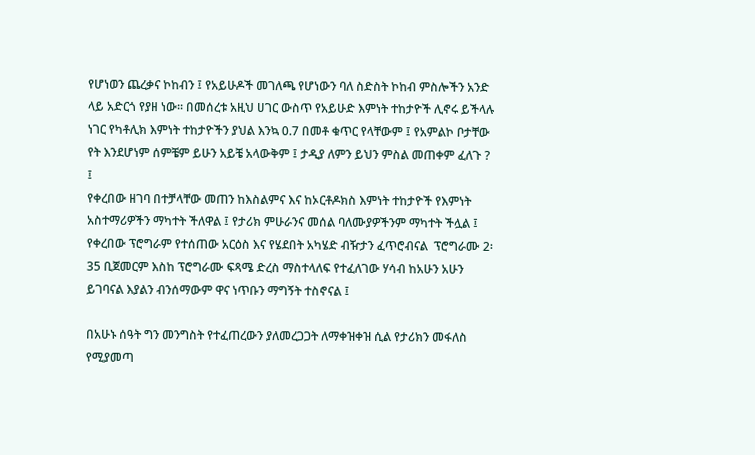የሆነወን ጨረቃና ኮከብን ፤ የአይሁዶች መገለጫ የሆነውን ባለ ስድስት ኮከብ ምስሎችን አንድ ላይ አድርጎ የያዘ ነው፡፡ በመሰረቱ አዚህ ሀገር ውስጥ የአይሁድ እምነት ተከታዮች ሊኖሩ ይችላሉ ነገር የካቶሊክ እምነት ተከታዮችን ያህል እንኳ 0.7 በመቶ ቁጥር የላቸውም ፤ የአምልኮ ቦታቸው የት እንደሆነም ሰምቼም ይሁን አይቼ አላውቅም ፤ ታዲያ ለምን ይህን ምስል መጠቀም ፈለጉ ? ፤
የቀረበው ዘገባ በተቻላቸው መጠን ከእስልምና እና ከኦርቶዶክስ እምነት ተከታዮች የእምነት አስተማሪዎችን ማካተት ችለዋል ፤ የታሪክ ምሁራንና መሰል ባለሙያዎችንም ማካተት ችሏል ፤ የቀረበው ፕሮግራም የተሰጠው አርዕስ እና የሄደበት አካሄድ ብዥታን ፈጥሮብናል  ፕሮግራሙ 2፡35 ቢጀመርም እስከ ፕሮግራሙ ፍጻሜ ድረስ ማስተላለፍ የተፈለገው ሃሳብ ከአሁን አሁን ይገባናል እያልን ብንሰማውም ዋና ነጥቡን ማግኝት ተስኖናል ፤

በአሁኑ ሰዓት ግን መንግስት የተፈጠረውን ያለመረጋጋት ለማቀዝቀዝ ሲል የታሪክን መፋለስ የሚያመጣ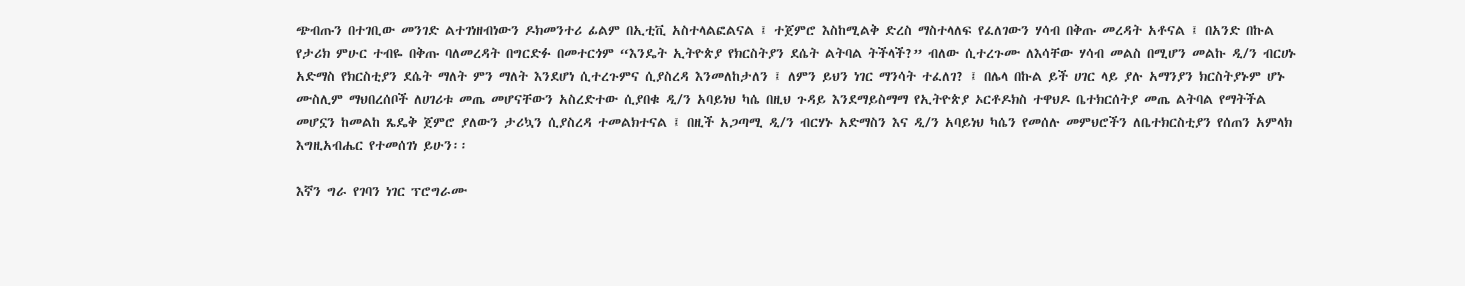ጭብጡን በተገቢው መንገድ ልተገነዘብነውን ዶክመንተሪ ፊልም በኢቲቪ አስተላልፎልናል ፤ ተጀምሮ እስከሚልቅ ድረስ ማስተላለፍ የፈለገውን ሃሳብ በቅጡ መረዳት አቶናል ፤ በአንድ በኩል የታሪክ ምሁር ተብዬ በቅጡ ባለመረዳት በግርድፉ በመተርጎም “እንዴት ኢትዮጵያ የክርስትያን ደሴት ልትባል ትችላች?” ብለው ሲተረጉሙ ለእሳቸው ሃሳብ መልስ በሚሆን መልኩ ዲ/ን ብርሀኑ አድማስ የክርስቲያን ደሴት ማለት ምን ማለት እንደሆነ ሲተረጉምና ሲያስረዳ እንመለከታለን ፤ ለምን ይህን ነገር ማንሳት ተፈለገ? ፤ በሌላ በኩል ይች ሀገር ላይ ያሉ አማንያን ክርስትያኑም ሆኑ ሙስሊም ማህበረሰቦች ለሀገሪቱ መጤ መሆናቸውን አስረድተው ሲያበቁ ዲ/ን አባይነህ ካሴ በዚህ ጉዳይ እንደማይስማማ የኢትዮጵያ ኦርቶዶክስ ተዋህዶ ቤተክርሰትያ መጤ ልትባል የማትችል መሆኗን ከመልከ ጼዴቅ ጀምሮ ያለውን ታሪኳን ሲያስረዳ ተመልክተናል ፤ በዚች አጋጣሚ ዲ/ን ብርሃኑ አድማስን እና ዲ/ን አባይነህ ካሴን የመሰሉ መምህሮችን ለቤተክርስቲያን የሰጠን አምላክ እግዚአብሔር የተመሰገነ ይሁን፡፡

እኛን ግራ የገባን ነገር ፕሮግራሙ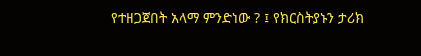የተዘጋጀበት አላማ ምንድነው ? ፤ የክርስትያኑን ታሪክ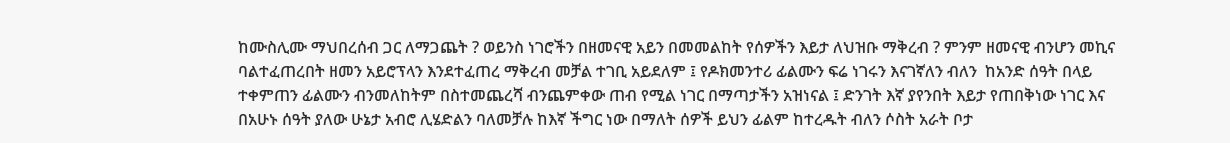ከሙስሊሙ ማህበረሰብ ጋር ለማጋጨት ? ወይንስ ነገሮችን በዘመናዊ አይን በመመልከት የሰዎችን እይታ ለህዝቡ ማቅረብ ? ምንም ዘመናዊ ብንሆን መኪና ባልተፈጠረበት ዘመን አይሮፕላን እንደተፈጠረ ማቅረብ መቻል ተገቢ አይደለም ፤ የዶክመንተሪ ፊልሙን ፍሬ ነገሩን እናገኛለን ብለን  ከአንድ ሰዓት በላይ ተቀምጠን ፊልሙን ብንመለከትም በስተመጨረሻ ብንጨምቀው ጠብ የሚል ነገር በማጣታችን አዝነናል ፤ ድንገት እኛ ያየንበት እይታ የጠበቅነው ነገር እና በአሁኑ ሰዓት ያለው ሁኔታ አብሮ ሊሄድልን ባለመቻሉ ከእኛ ችግር ነው በማለት ሰዎች ይህን ፊልም ከተረዱት ብለን ሶስት አራት ቦታ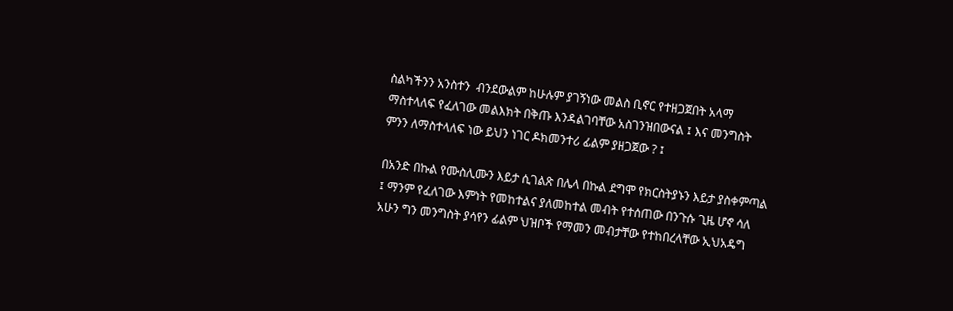ስልካችንን አንስተን  ብንደውልም ከሁሉም ያገኝነው መልስ ቢኖር የተዘጋጀበት አላማ ማስተላለፍ የፈለገው መልእክት በቅጡ እንዳልገባቸው አስገንዝበውናል ፤ እና መንግስት ምንን ለማስተላለፍ ነው ይህን ነገር ዶክመንተሪ ፊልም ያዘጋጀው ? ፤

በአንድ በኩል የሙስሊሙን እይታ ሲገልጽ በሌላ በኩል ደግሞ የክርስትያኑን እይታ ያስቀምጣል ፤ ማንም የፈለገው እምነት የመከተልና ያለመከተል መብት የተሰጠው በንጉሱ ጊዜ ሆኖ ሳለ አሁን ግን መንግስት ያሳየን ፊልም ህዝቦች የማመን መብታቸው የተከበረላቸው ኢህአዴግ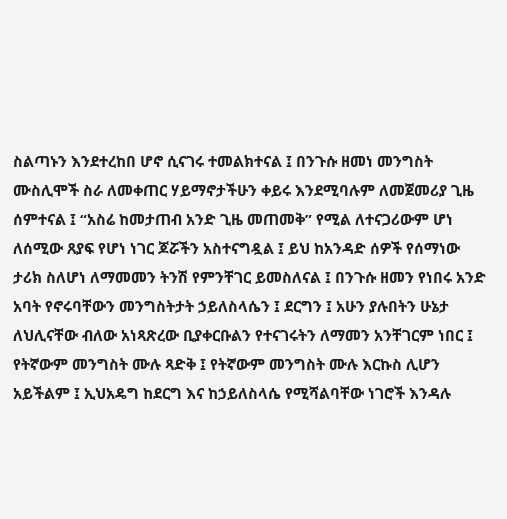ስልጣኑን እንደተረከበ ሆኖ ሲናገሩ ተመልክተናል ፤ በንጉሱ ዘመነ መንግስት ሙስሊሞች ስራ ለመቀጠር ሃይማኖታችሁን ቀይሩ እንደሚባሉም ለመጀመሪያ ጊዜ ሰምተናል ፤ “አስሬ ከመታጠብ አንድ ጊዜ መጠመቅ” የሚል ለተናጋሪውም ሆነ ለሰሚው ጸያፍ የሆነ ነገር ጆሯችን አስተናግዷል ፤ ይህ ከአንዳድ ሰዎች የሰማነው ታሪክ ስለሆነ ለማመመን ትንሽ የምንቸገር ይመስለናል ፤ በንጉሱ ዘመን የነበሩ አንድ አባት የኖሩባቸውን መንግስትታት ኃይለስላሴን ፤ ደርግን ፤ አሁን ያሉበትን ሁኔታ ለህሊናቸው ብለው አነጻጽረው ቢያቀርቡልን የተናገሩትን ለማመን አንቸገርም ነበር ፤ የትኛውም መንግስት ሙሉ ጻድቅ ፤ የትኛውም መንግስት ሙሉ እርኩስ ሊሆን አይችልም ፤ ኢህአዴግ ከደርግ እና ከኃይለስላሴ የሚሻልባቸው ነገሮች እንዳሉ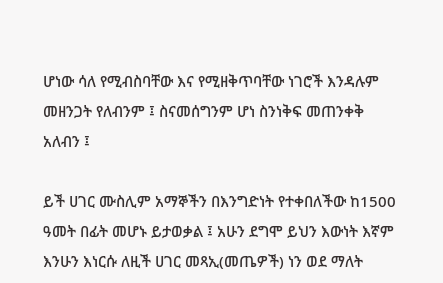ሆነው ሳለ የሚብስባቸው እና የሚዘቅጥባቸው ነገሮች እንዳሉም መዘንጋት የለብንም ፤ ስናመሰግንም ሆነ ስንነቅፍ መጠንቀቅ አለብን ፤

ይች ሀገር ሙስሊም አማኞችን በእንግድነት የተቀበለችው ከ1500 ዓመት በፊት መሆኑ ይታወቃል ፤ አሁን ደግሞ ይህን እውነት እኛም እንሁን እነርሱ ለዚች ሀገር መጻኢ(መጤዎች) ነን ወደ ማለት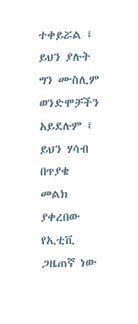ተቀይሯል ፤ ይህን ያሉት ግን ሙስሊም ወንድሞቻችን አይደሉም ፤ ይህን ሃሳብ በጥያቄ መልክ ያቀረበው የኢቲቪ ጋዜጠኛ ነው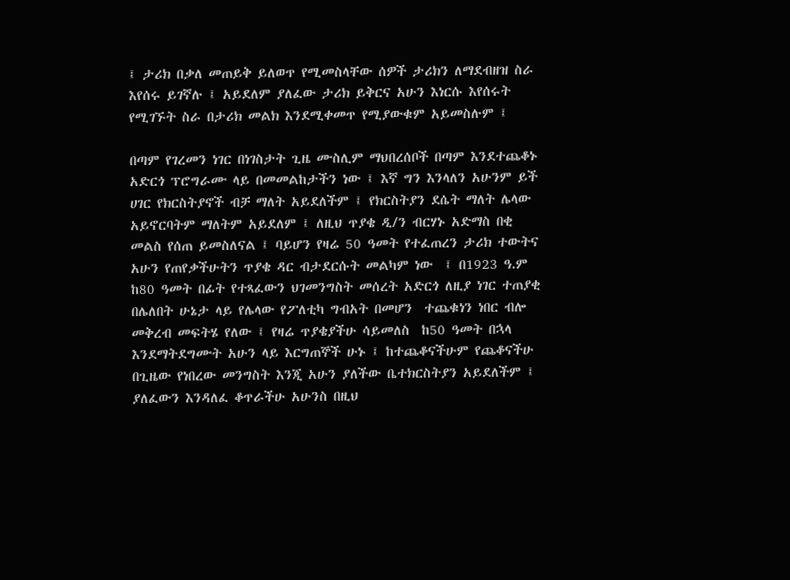፤ ታሪክ በቃለ መጠይቅ ይለወጥ የሚመስላቸው ሰዎች ታሪክን ለማደብዘዝ ስራ እየሰሩ ይገኛሉ ፤ አይደለም ያለፈው ታሪክ ይቅርና አሁን እነርሱ እየሰሩት የሚገኙት ስራ በታሪክ መልክ እንደሚቀመጥ የሚያውቁም አይመስሉም ፤

በጣም የገረመን ነገር በነገስታት ጊዜ ሙስሊም ማህበረሰቦች በጣም እንደተጨቆኑ አድርጎ ፕሮግራሙ ላይ በመመልከታችን ነው ፤ እኛ ግን እንላለን አሁንም ይች ሀገር የክርስትያኖች ብቻ ማለት አይደለችም ፤ የክርስትያን ደሴት ማለት ሌላው አይኖርባትም ማለትም አይደለም ፤ ለዚህ ጥያቄ ዲ/ን ብርሃኑ አድማስ በቂ  መልስ የሰጠ ይመስለናል ፤ ባይሆን የዛሬ 50 ዓመት የተፈጠረን ታሪክ ተውትና አሁን የጠየቃችሁትን ጥያቄ ዳር ብታደርሱት መልካም ነው  ፤ በ1923 ዓ.ም ከ80 ዓመት በፊት የተጻፈውን ህገመንግስት መሰረት አድርጎ ለዚያ ነገር ተጠያቂ በሌለበት ሁኔታ ላይ የሌላው የፖለቲካ ግብአት በመሆን  ተጨቁነን ነበር ብሎ መቅረብ መፍትሄ የለው ፤ የዛሬ ጥያቄያችሁ ሳይመለስ  ከ50 ዓመት በኋላ እንደማትደግሙት አሁን ላይ እርግጠኞች ሁኑ ፤ ከተጨቆናችሁም የጨቆናችሁ በጊዜው የነበረው መንግስት እንጂ አሁን ያለችው ቤተክርስትያን አይደለችም ፤ ያለፈውን እንዳለፈ ቆጥራችሁ አሁንስ በዚህ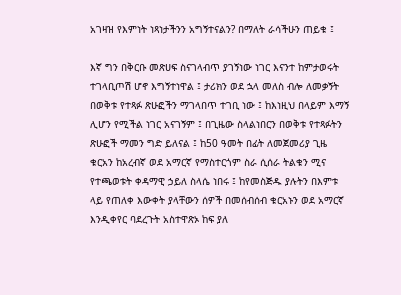አገዛዝ የእምነት ነጻነታችንን አግኝተናልን? በማለት ራሳችሁን ጠይቁ ፤

እኛ ግን በቅርቡ መጽሀፍ ስናገላብጥ ያገኝነው ነገር እናንተ ከምታወሩት ተገላቢጦሽ ሆኖ እግኝተነዋል ፤ ታሪክን ወደ ኋላ መለስ ብሎ ለመቃኝት በወቅቱ የተጻፉ ጽሁፎችን ማገላበጥ ተገቢ ነው ፤ ከእነዚህ በላይም እማኝ ሊሆን የሚችል ነገር አናገኝም ፤ በጊዜው ስላልነበርን በወቅቱ የተጻፉትን ጽሁፎች ማመን ግድ ይለናል ፤ ከ50 ዓመት በፊት ለመጀመሪያ ጊዜ ቁርአን ከአረብኛ ወደ አማርኛ የማስተርጎም ስራ ሲሰራ ትልቁን ሚና የተጫወቱት ቀዳማዊ ኃይለ ስላሴ ነበሩ ፤ ከየመስጅዱ ያሉትን በእምቱ ላይ የጠለቀ እውቀት ያላቸውን ሰዎች በመሰብሰብ ቁርአኑን ወደ አማርኛ እንዲቀየር ባደረጉት አስተዋጽኦ ከፍ ያለ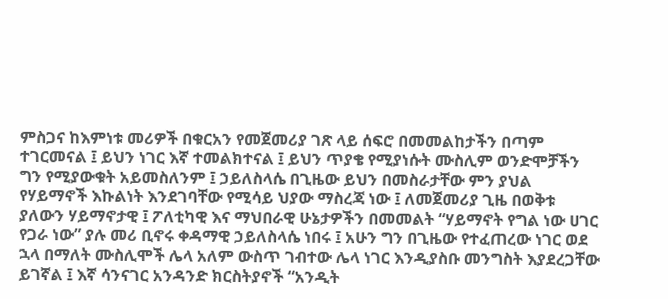ምስጋና ከእምነቱ መሪዎች በቁርአን የመጀመሪያ ገጽ ላይ ሰፍሮ በመመልከታችን በጣም ተገርመናል ፤ ይህን ነገር እኛ ተመልክተናል ፤ ይህን ጥያቄ የሚያነሱት ሙስሊም ወንድሞቻችን ግን የሚያውቁት አይመስለንም ፤ ኃይለስላሴ በጊዜው ይህን በመስራታቸው ምን ያህል የሃይማኖች እኩልነት እንደገባቸው የሚሳይ ህያው ማስረጃ ነው ፤ ለመጀመሪያ ጊዜ በወቅቱ ያለውን ሃይማኖታዊ ፤ ፖለቲካዊ እና ማህበራዊ ሁኔታዎችን በመመልት “ሃይማኖት የግል ነው ሀገር የጋራ ነው” ያሉ መሪ ቢኖሩ ቀዳማዊ ኃይለስላሴ ነበሩ ፤ አሁን ግን በጊዜው የተፈጠረው ነገር ወደ ኋላ በማለት ሙስሊሞች ሌላ አለም ውስጥ ገብተው ሌላ ነገር እንዲያስቡ መንግስት እያደረጋቸው ይገኛል ፤ እኛ ሳንናገር አንዳንድ ክርስትያኖች “አንዲት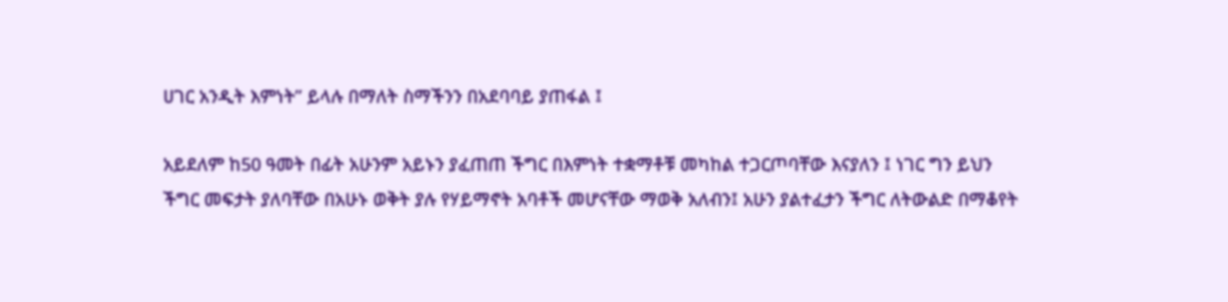ሀገር አንዲት እምነት” ይላሉ በማለት ስማችንን በአደባባይ ያጠፋል ፤

አይደለም ከ50 ዓመት በፊት አሁንም አይኑን ያፈጠጠ ችግር በእምነት ተቋማቶቹ መካከል ተጋርጦባቸው እናያለን ፤ ነገር ግን ይህን ችግር መፍታት ያለባቸው በአሁኑ ወቅት ያሉ የሃይማኖት አባቶች መሆናቸው ማወቅ አለብን፤ አሁን ያልተፈታን ችግር ለትውልድ በማቆየት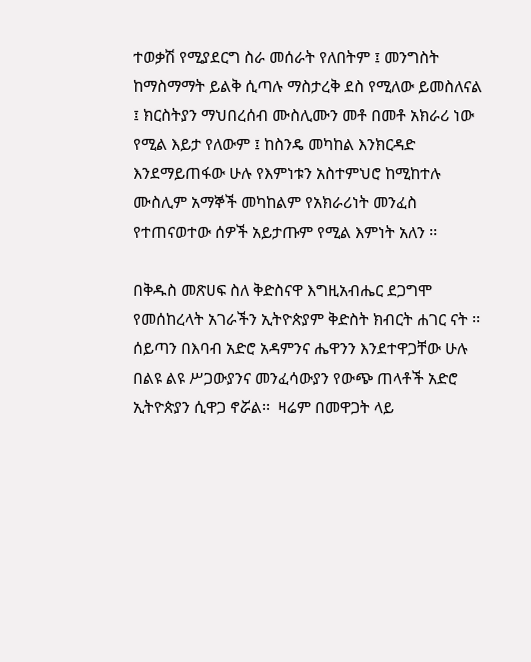ተወቃሽ የሚያደርግ ስራ መሰራት የለበትም ፤ መንግስት ከማስማማት ይልቅ ሲጣሉ ማስታረቅ ደስ የሚለው ይመስለናል ፤ ክርስትያን ማህበረሰብ ሙስሊሙን መቶ በመቶ አክራሪ ነው የሚል እይታ የለውም ፤ ከስንዴ መካከል እንክርዳድ እንደማይጠፋው ሁሉ የእምነቱን አስተምህሮ ከሚከተሉ  ሙስሊም አማኞች መካከልም የአክራሪነት መንፈስ የተጠናወተው ሰዎች አይታጡም የሚል እምነት አለን ፡፡

በቅዱስ መጽሀፍ ስለ ቅድስናዋ እግዚአብሔር ደጋግሞ የመሰከረላት አገራችን ኢትዮጵያም ቅድስት ክብርት ሐገር ናት ፡፡ ሰይጣን በእባብ አድሮ አዳምንና ሔዋንን እንደተዋጋቸው ሁሉ በልዩ ልዩ ሥጋውያንና መንፈሳውያን የውጭ ጠላቶች አድሮ ኢትዮጵያን ሲዋጋ ኖሯል፡፡  ዛሬም በመዋጋት ላይ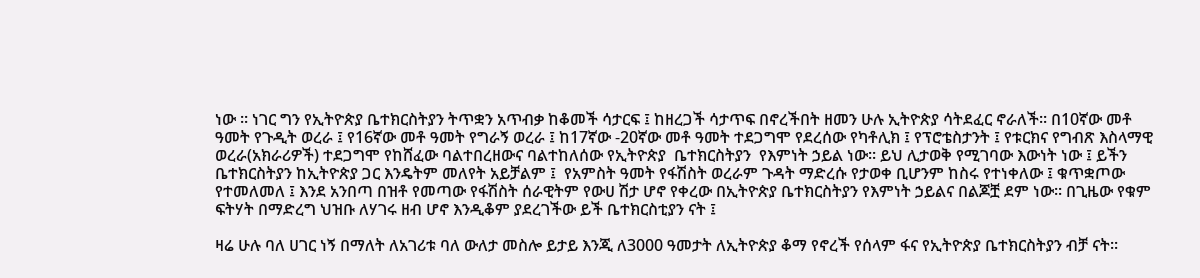ነው ፡፡ ነገር ግን የኢትዮጵያ ቤተክርስትያን ትጥቋን አጥብቃ ከቆመች ሳታርፍ ፤ ከዘረጋች ሳታጥፍ በኖረችበት ዘመን ሁሉ ኢትዮጵያ ሳትደፈር ኖራለች፡፡ በ10ኛው መቶ ዓመት የጉዲት ወረራ ፤ የ16ኛው መቶ ዓመት የግራኝ ወረራ ፤ ከ17ኛው -20ኛው መቶ ዓመት ተደጋግሞ የደረሰው የካቶሊክ ፤ የፕሮቴስታንት ፤ የቱርክና የግብጽ እስላማዊ ወረራ(አክራሪዎች) ተደጋግሞ የከሸፈው ባልተበረዘውና ባልተከለሰው የኢትዮጵያ  ቤተክርስትያን  የእምነት ኃይል ነው፡፡ ይህ ሊታወቅ የሚገባው እውነት ነው ፤ ይችን ቤተክርስትያን ከኢትዮጵያ ጋር እንዴትም መለየት አይቻልም ፤  የአምስት ዓመት የፋሽስት ወረራም ጉዳት ማድረሱ የታወቀ ቢሆንም ከስሩ የተነቀለው ፤ ቁጥቋጦው የተመለመለ ፤ እንደ አንበጣ በዝቶ የመጣው የፋሽስት ሰራዊትም የውሀ ሽታ ሆኖ የቀረው በኢትዮጵያ ቤተክርስትያን የእምነት ኃይልና በልጆቿ ደም ነው፡፡ በጊዜው የቁም ፍትሃት በማድረግ ህዝቡ ለሃገሩ ዘብ ሆኖ እንዲቆም ያደረገችው ይች ቤተክርስቲያን ናት ፤

ዛሬ ሁሉ ባለ ሀገር ነኝ በማለት ለአገሪቱ ባለ ውለታ መስሎ ይታይ እንጂ ለ3000 ዓመታት ለኢትዮጵያ ቆማ የኖረች የሰላም ፋና የኢትዮጵያ ቤተክርስትያን ብቻ ናት፡፡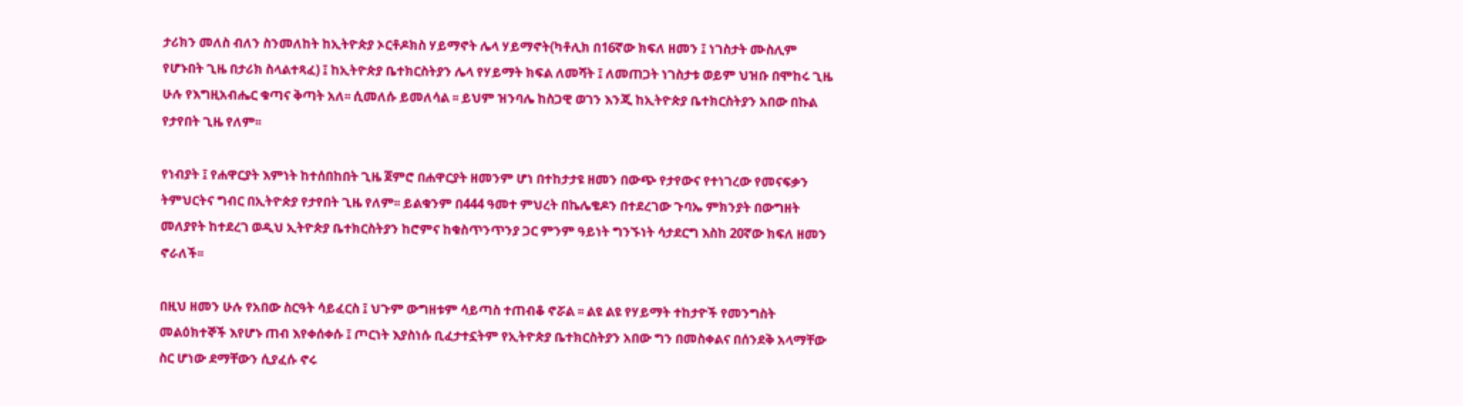ታሪክን መለስ ብለን ስንመለከት ከኢትዮጵያ ኦርቶዶክስ ሃይማኖት ሌላ ሃይማኖት(ካቶሊክ በ16ኛው ክፍለ ዘመን ፤ ነገስታት ሙስሊም የሆኑበት ጊዜ በታሪክ ስላልተጻፈ) ፤ ከኢትዮጵያ ቤተክርስትያን ሌላ የሃይማት ክፍል ለመሻት ፤ ለመጠጋት ነገስታቱ ወይም ህዝቡ በሞከሩ ጊዜ ሁሉ የእግዚአብሔር ቁጣና ቅጣት አለ፡፡ ሲመለሱ ይመለሳል ፡፡ ይህም ዝንባሌ ከስጋዊ ወገን እንጂ ከኢትዮጵያ ቤተክርስትያን አበው በኩል የታየበት ጊዜ የለም፡፡

የነብያት ፤ የሐዋርያት እምነት ከተሰበከበት ጊዜ ጀምሮ በሐዋርያት ዘመንም ሆነ በተከታታዩ ዘመን በውጭ የታየውና የተነገረው የመናፍቃን ትምህርትና ግብር በኢትዮጵያ የታየበት ጊዜ የለም፡፡ ይልቁንም በ444 ዓመተ ምህረት በኬሌቄዶን በተደረገው ጉባኤ ምክንያት በውግዘት መለያየት ከተደረገ ወዲህ ኢትዮጵያ ቤተክርስትያን ከሮምና ከቁስጥንጥንያ ጋር ምንም ዓይነት ግንኙነት ሳታደርግ እስከ 20ኛው ክፍለ ዘመን ኖራለች፡፡

በዚህ ዘመን ሁሉ የአበው ስርዓት ሳይፈርስ ፤ ህጉም ውግዘቱም ሳይጣስ ተጠብቆ ኖሯል ፡፡ ልዩ ልዩ የሃይማት ተከታዮች የመንግስት መልዕክተኞች እየሆኑ ጠብ እየቀሰቀሱ ፤ ጦርነት እያስነሱ ቢፈታተኗትም የኢትዮጵያ ቤተክርስትያን አበው ግን በመስቀልና በሰንደቅ አላማቸው ስር ሆነው ደማቸውን ሲያፈሱ ኖሩ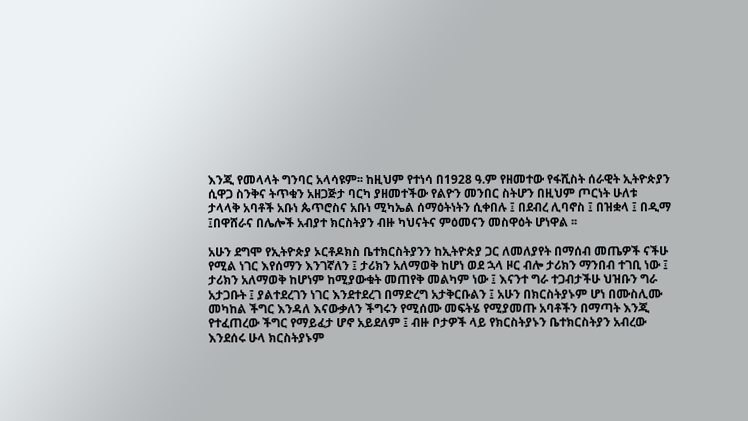እንጂ የመላላት ግንባር አላሳዩም፡፡ ከዚህም የተነሳ በ1928 ዓ.ም የዘመተው የፋሺስት ሰራዊት ኢትዮጵያን ሲዋጋ ስንቅና ትጥቁን አዘጋጅታ ባርካ ያዘመተችው የልዮን መንበር ስትሆን በዚህም ጦርነት ሁለቱ ታላላቅ አባቶች አቡነ ጴጥሮስና አቡነ ሚካኤል ሰማዕትነትን ሲቀበሉ ፤ በደብረ ሊባኖስ ፤ በዝቋላ ፤ በዲማ ፤በዋሸራና በሌሎች አብያተ ክርስትያን ብዙ ካህናትና ምዕመናን መስዋዕት ሆነዋል ፡፡

አሁን ደግሞ የኢትዮጵያ ኦርቶዶክስ ቤተክርስትያንን ከኢትዮጵያ ጋር ለመለያየት በማሰብ መጤዎች ናችሁ የሚል ነገር እየሰማን እንገኛለን ፤ ታሪክን አለማወቅ ከሆነ ወደ ኋላ ዞር ብሎ ታሪክን ማንበብ ተገቢ ነው ፤ ታሪክን አለማወቅ ከሆነም ከሚያውቁት መጠየቅ መልካም ነው ፤ እናንተ ግራ ተጋብታችሁ ህዝቡን ግራ አታጋቡት ፤ ያልተደረገን ነገር እንደተደረገ በማድረግ አታቅርቡልን ፤ አሁን በክርስትያኑም ሆነ በሙስሊሙ መካከል ችግር እንዳለ እናውቃለን ችግሩን የሚሰሙ መፍትሄ የሚያመጡ አባቶችን በማጣት እንጂ የተፈጠረው ችግር የማይፈታ ሆኖ አይደለም ፤ ብዙ ቦታዎች ላይ የክርስትያኑን ቤተክርስትያን አብረው እንደሰሩ ሁላ ክርስትያኑም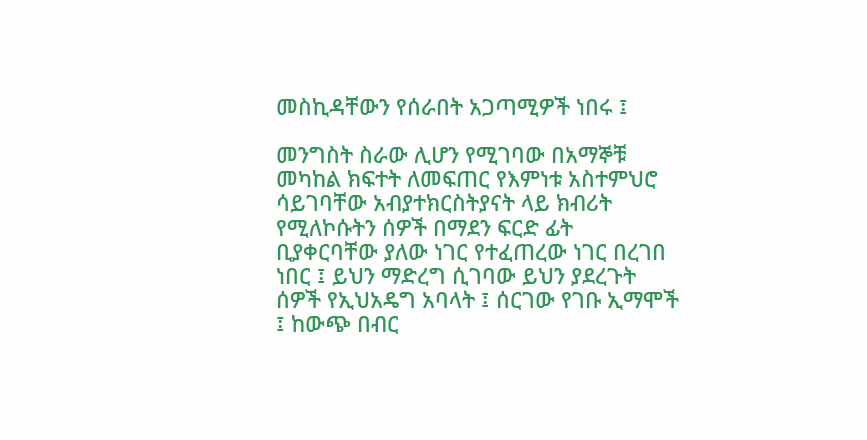መስኪዳቸውን የሰራበት አጋጣሚዎች ነበሩ ፤

መንግስት ስራው ሊሆን የሚገባው በአማኞቹ መካከል ክፍተት ለመፍጠር የእምነቱ አስተምህሮ ሳይገባቸው አብያተክርስትያናት ላይ ክብሪት የሚለኮሱትን ሰዎች በማደን ፍርድ ፊት ቢያቀርባቸው ያለው ነገር የተፈጠረው ነገር በረገበ ነበር ፤ ይህን ማድረግ ሲገባው ይህን ያደረጉት ሰዎች የኢህአዴግ አባላት ፤ ሰርገው የገቡ ኢማሞች ፤ ከውጭ በብር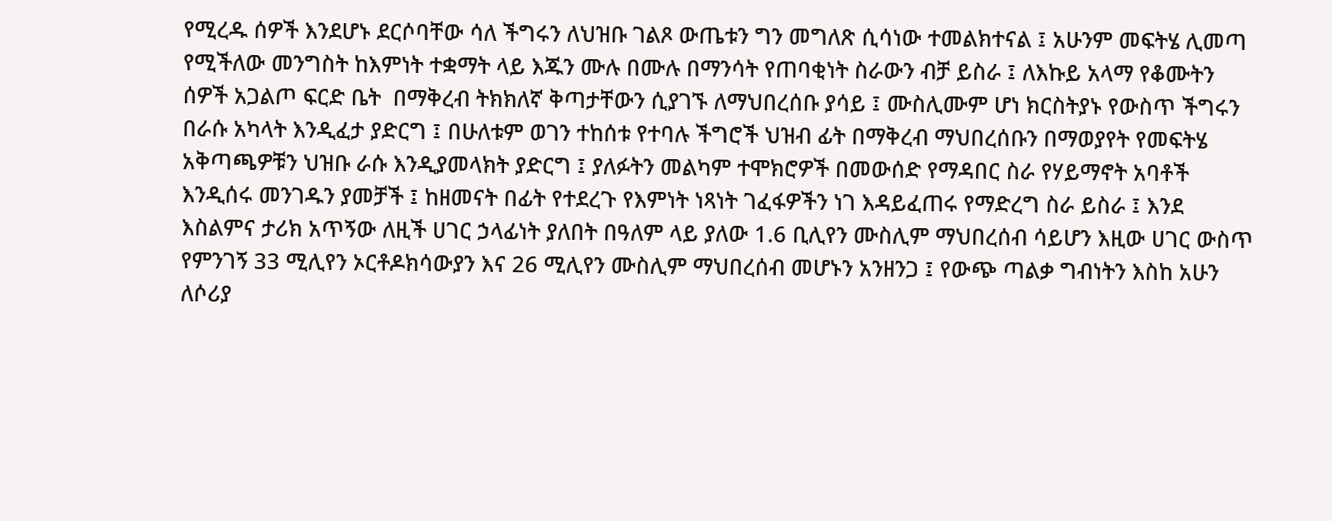የሚረዱ ሰዎች እንደሆኑ ደርሶባቸው ሳለ ችግሩን ለህዝቡ ገልጾ ውጤቱን ግን መግለጽ ሲሳነው ተመልክተናል ፤ አሁንም መፍትሄ ሊመጣ የሚችለው መንግስት ከእምነት ተቋማት ላይ እጁን ሙሉ በሙሉ በማንሳት የጠባቂነት ስራውን ብቻ ይስራ ፤ ለእኩይ አላማ የቆሙትን ሰዎች አጋልጦ ፍርድ ቤት  በማቅረብ ትክክለኛ ቅጣታቸውን ሲያገኙ ለማህበረሰቡ ያሳይ ፤ ሙስሊሙም ሆነ ክርስትያኑ የውስጥ ችግሩን በራሱ አካላት እንዲፈታ ያድርግ ፤ በሁለቱም ወገን ተከሰቱ የተባሉ ችግሮች ህዝብ ፊት በማቅረብ ማህበረሰቡን በማወያየት የመፍትሄ አቅጣጫዎቹን ህዝቡ ራሱ እንዲያመላክት ያድርግ ፤ ያለፉትን መልካም ተሞክሮዎች በመውሰድ የማዳበር ስራ የሃይማኖት አባቶች እንዲሰሩ መንገዱን ያመቻች ፤ ከዘመናት በፊት የተደረጉ የእምነት ነጻነት ገፈፋዎችን ነገ እዳይፈጠሩ የማድረግ ስራ ይስራ ፤ እንደ እስልምና ታሪክ አጥኝው ለዚች ሀገር ኃላፊነት ያለበት በዓለም ላይ ያለው 1.6 ቢሊየን ሙስሊም ማህበረሰብ ሳይሆን እዚው ሀገር ውስጥ የምንገኝ 33 ሚሊየን ኦርቶዶክሳውያን እና 26 ሚሊየን ሙስሊም ማህበረሰብ መሆኑን አንዘንጋ ፤ የውጭ ጣልቃ ግብነትን እስከ አሁን ለሶሪያ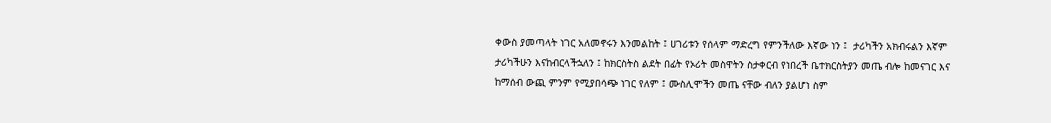ቀውስ ያመጣላት ነገር አለመኖሩን እንመልከት ፤ ሀገሪቱን የሰላም ማድረግ የምንችለው እኛው ነን ፤  ታሪካችን አክብሩልን እኛም ታሪካችሁን እናከብርላችኋለን ፤ ከክርስትስ ልደት በፊት የኦሪት መስዋትን ስታቀርብ የነበረች ቤተክርስትያን መጤ ብሎ ከመናገር እና ከማሰብ ውጪ ምንም የሚያበሳጭ ነገር የለም ፤ ሙስሊሞችን መጤ ናቸው ብለን ያልሆነ ስም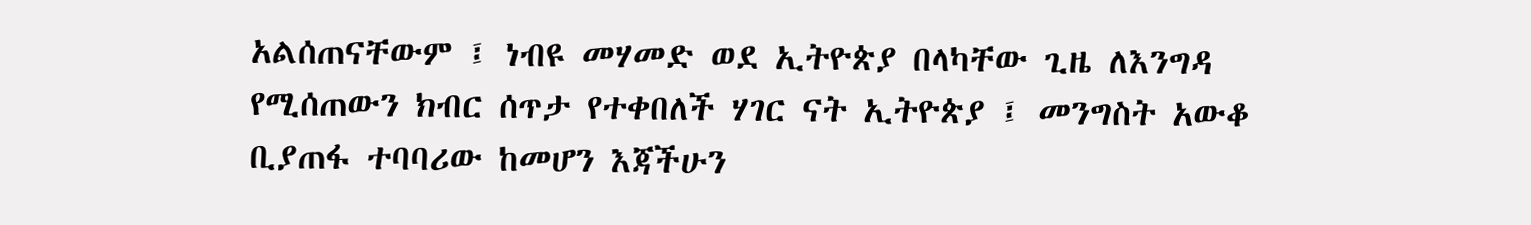አልሰጠናቸውም ፤ ነብዩ መሃመድ ወደ ኢትዮጵያ በላካቸው ጊዜ ለእንግዳ የሚሰጠውን ክብር ሰጥታ የተቀበለች ሃገር ናት ኢትዮጵያ ፤ መንግስት አውቆ ቢያጠፋ ተባባሪው ከመሆን እጃችሁን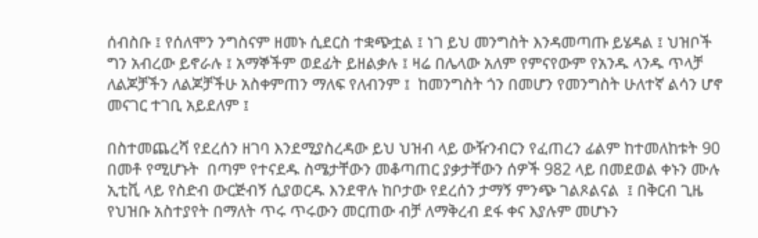ሰብስቡ ፤ የሰለሞን ንግስናም ዘመኑ ሲደርስ ተቋጭቷል ፤ ነገ ይህ መንግስት እንዳመጣጡ ይሄዳል ፤ ህዝቦች ግን አብረው ይኖራሉ ፤ አማኞችም ወደፊት ይዘልቃሉ ፤ ዛሬ በሌላው አለም የምናየውም የአንዱ ላንዱ ጥላቻ ለልጆቻችን ለልጆቻችሁ አስቀምጠን ማለፍ የለብንም ፤  ከመንግስት ጎን በመሆን የመንግስት ሁለተኛ ልሳን ሆኖ መናገር ተገቢ አይደለም ፤

በስተመጨረሻ የደረሰን ዘገባ እንደሚያስረዳው ይህ ህዝብ ላይ ውዥንብርን የፈጠረን ፊልም ከተመለከቱት 90 በመቶ የሚሆኑት  በጣም የተናደዱ ስሜታቸውን መቆጣጠር ያቃታቸውን ሰዎች 982 ላይ በመደወል ቀኑን ሙሉ ኢቲቪ ላይ የስድብ ውርጅብኝ ሲያወርዱ እንደዋሉ ከቦታው የደረሰን ታማኝ ምንጭ ገልጾልናል  ፤ በቅርብ ጊዜ የህዝቡ አስተያየት በማለት ጥሩ ጥሩውን መርጠው ብቻ ለማቅረብ ደፋ ቀና እያሉም መሆኑን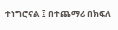ተነግሮናል ፤ በተጨማሪ በክፍለ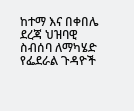ከተማ እና በቀበሌ ደረጃ ህዝባዊ ስብሰባ ለማካሄድ የፌደራል ጉዳዮች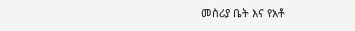መስሪያ ቤት እና የአቶ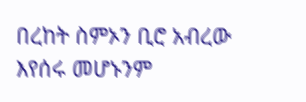በረከት ስምኦን ቢሮ አብረው እየሰሩ መሆኑንም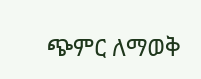ጭምር ለማወቅ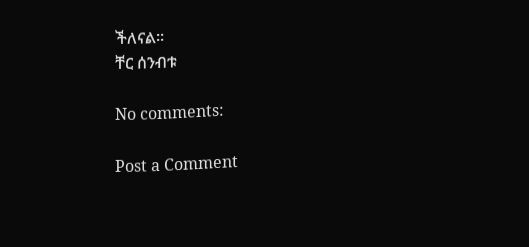ችለናል፡፡
ቸር ሰንብቱ

No comments:

Post a Comment